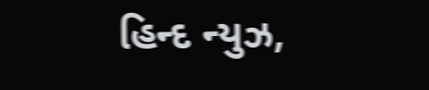હિન્દ ન્યુઝ,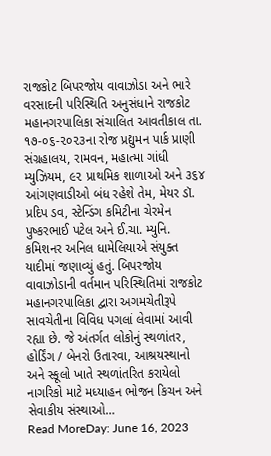રાજકોટ બિપરજોય વાવાઝોડા અને ભારે વરસાદની પરિસ્થિતિ અનુસંધાને રાજકોટ મહાનગરપાલિકા સંચાલિત આવતીકાલ તા. ૧૭-૦૬-૨૦૨૩ના રોજ પ્રદ્યુમન પાર્ક પ્રાણી સંગ્રહાલય, રામવન, મહાત્મા ગાંધી મ્યુઝિયમ, ૯૨ પ્રાથમિક શાળાઓ અને ૩૬૪ આંગણવાડીઓ બંધ રહેશે તેમ, મેયર ડૉ. પ્રદિપ ડવ, સ્ટેન્ડિંગ કમિટીના ચેરમેન પુષ્કરભાઈ પટેલ અને ઈ.ચા. મ્યુનિ. કમિશનર અનિલ ધામેલિયાએ સંયુક્ત યાદીમાં જણાવ્યું હતું. બિપરજોય વાવાઝોડાની વર્તમાન પરિસ્થિતિમાં રાજકોટ મહાનગરપાલિકા દ્વારા અગમચેતીરૂપે સાવચેતીના વિવિધ પગલાં લેવામાં આવી રહ્યા છે. જે અંતર્ગત લોકોનું સ્થળાંતર, હોર્ડિંગ / બેનરો ઉતારવા, આશ્રયસ્થાનો અને સ્કૂલો ખાતે સ્થળાંતરિત કરાયેલો નાગરિકો માટે મધ્યાહન ભોજન કિચન અને સેવાકીય સંસ્થાઓ…
Read MoreDay: June 16, 2023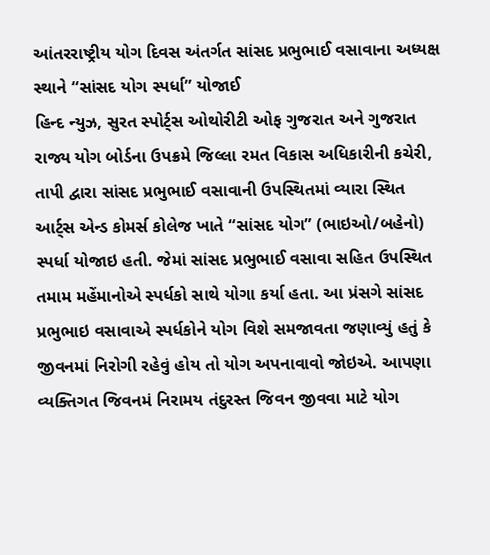આંતરરાષ્ટ્રીય યોગ દિવસ અંતર્ગત સાંસદ પ્રભુભાઈ વસાવાના અધ્યક્ષ સ્થાને “સાંસદ યોગ સ્પર્ધા” યોજાઈ
હિન્દ ન્યુઝ, સુરત સ્પોર્ટ્સ ઓથોરીટી ઓફ ગુજરાત અને ગુજરાત રાજ્ય યોગ બોર્ડના ઉપક્રમે જિલ્લા રમત વિકાસ અધિકારીની કચેરી, તાપી દ્વારા સાંસદ પ્રભુભાઈ વસાવાની ઉપસ્થિતમાં વ્યારા સ્થિત આર્ટ્સ એન્ડ કોમર્સ કોલેજ ખાતે “સાંસદ યોગ” (ભાઇઓ/બહેનો) સ્પર્ધા યોજાઇ હતી. જેમાં સાંસદ પ્રભુભાઈ વસાવા સહિત ઉપસ્થિત તમામ મહેંમાનોએ સ્પર્ધકો સાથે યોગા કર્યા હતા. આ પ્રંસગે સાંસદ પ્રભુભાઇ વસાવાએ સ્પર્ધકોને યોગ વિશે સમજાવતા જણાવ્યું હતું કે જીવનમાં નિરોગી રહેવું હોય તો યોગ અપનાવાવો જોઇએ. આપણા વ્યક્તિગત જિવનમં નિરામય તંદુરસ્ત જિવન જીવવા માટે યોગ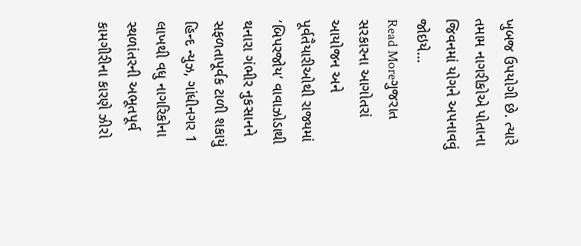ખુબજ ઉપયોગી છે. ત્યારે તમામ નાગરીકોએ પોતાના જિવનમાં યોગને અપનાવવું જોઇયે…
Read Moreગુજરાત સરકારના આગોતરાં આયોજન અને પૂર્વતૈયારીઓથી રાજ્યમાં ‘બિપરજોય’ વાવાઝોડાથી થનારા ગંભીર નુકસાનને સફળતાપૂર્વક ટાળી શકાયું
હિન્દ ન્યુઝ, ગાંધીનગર 1 લાખથી વધુ નાગરિકોના સ્થળાંતરની અભૂતપૂર્વ કામગીરીના કારણે ઝીરો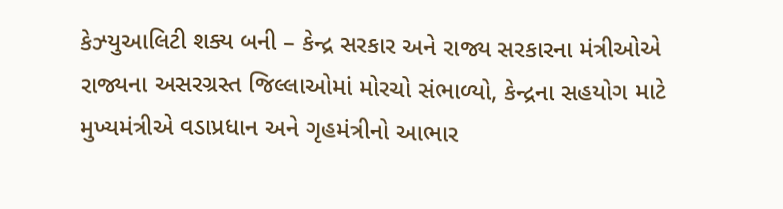કેઝ્યુઆલિટી શક્ય બની – કેન્દ્ર સરકાર અને રાજ્ય સરકારના મંત્રીઓએ રાજ્યના અસરગ્રસ્ત જિલ્લાઓમાં મોરચો સંભાળ્યો, કેન્દ્રના સહયોગ માટે મુખ્યમંત્રીએ વડાપ્રધાન અને ગૃહમંત્રીનો આભાર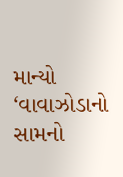માન્યો ‘વાવાઝોડાનો સામનો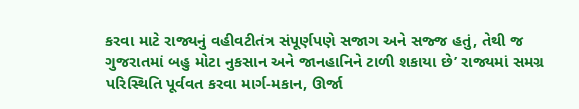કરવા માટે રાજ્યનું વહીવટીતંત્ર સંપૂર્ણપણે સજાગ અને સજ્જ હતું, તેથી જ ગુજરાતમાં બહુ મોટા નુકસાન અને જાનહાનિને ટાળી શકાયા છે’ રાજ્યમાં સમગ્ર પરિસ્થિતિ પૂર્વવત કરવા માર્ગ-મકાન, ઊર્જા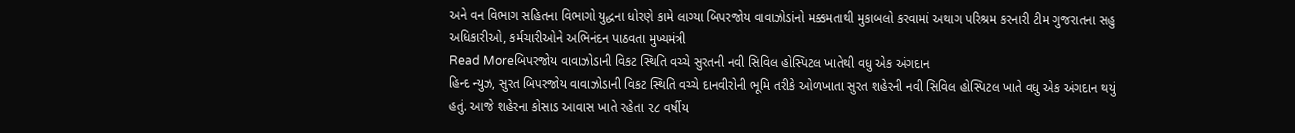અને વન વિભાગ સહિતના વિભાગો યુદ્ધના ધોરણે કામે લાગ્યા બિપરજોય વાવાઝોડાંનો મક્કમતાથી મુકાબલો કરવામાં અથાગ પરિશ્રમ કરનારી ટીમ ગુજરાતના સહુ અધિકારીઓ, કર્મચારીઓને અભિનંદન પાઠવતા મુખ્યમંત્રી
Read Moreબિપરજોય વાવાઝોડાની વિકટ સ્થિતિ વચ્ચે સુરતની નવી સિવિલ હોસ્પિટલ ખાતેથી વધુ એક અંગદાન
હિન્દ ન્યુઝ, સુરત બિપરજોય વાવાઝોડાની વિકટ સ્થિતિ વચ્ચે દાનવીરોની ભૂમિ તરીકે ઓળખાતા સુરત શહેરની નવી સિવિલ હોસ્પિટલ ખાતે વધુ એક અંગદાન થયું હતું. આજે શહેરના કોસાડ આવાસ ખાતે રહેતા ૨૮ વર્ષીય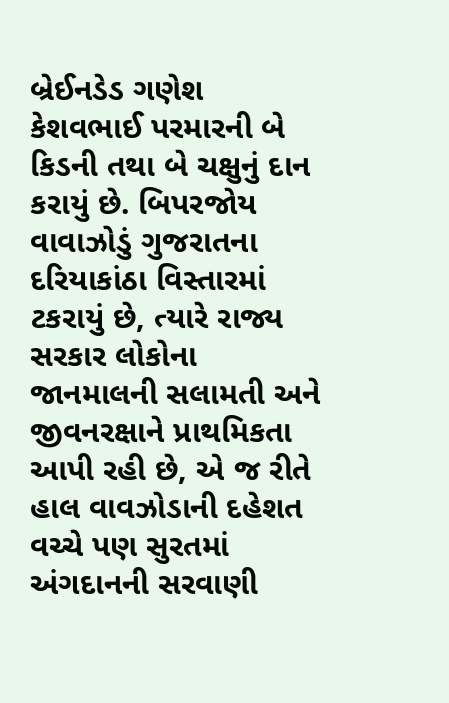બ્રેઈનડેડ ગણેશ કેશવભાઈ પરમારની બે કિડની તથા બે ચક્ષુનું દાન કરાયું છે. બિપરજોય વાવાઝોડું ગુજરાતના દરિયાકાંઠા વિસ્તારમાં ટકરાયું છે, ત્યારે રાજ્ય સરકાર લોકોના જાનમાલની સલામતી અને જીવનરક્ષાને પ્રાથમિકતા આપી રહી છે, એ જ રીતે હાલ વાવઝોડાની દહેશત વચ્ચે પણ સુરતમાં અંગદાનની સરવાણી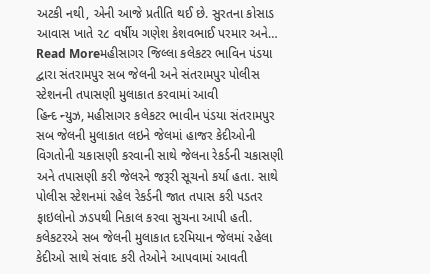અટકી નથી, એની આજે પ્રતીતિ થઈ છે. સુરતના કોસાડ આવાસ ખાતે ૨૮ વર્ષીય ગણેશ કેશવભાઈ પરમાર અને…
Read Moreમહીસાગર જિલ્લા કલેકટર ભાવિન પંડયા દ્વારા સંતરામપુર સબ જેલની અને સંતરામપુર પોલીસ સ્ટેશનની તપાસણી મુલાકાત કરવામાં આવી
હિન્દ ન્યુઝ, મહીસાગર કલેકટર ભાવીન પંડયા સંતરામપુર સબ જેલની મુલાકાત લઇને જેલમાં હાજર કેદીઓની વિગતોની ચકાસણી કરવાની સાથે જેલના રેકર્ડની ચકાસણી અને તપાસણી કરી જેલરને જરૂરી સૂચનો કર્યા હતા. સાથે પોલીસ સ્ટેશનમાં રહેલ રેકર્ડની જાત તપાસ કરી પડતર ફાઇલોનો ઝડપથી નિકાલ કરવા સુચના આપી હતી. કલેકટરએ સબ જેલની મુલાકાત દરમિયાન જેલમાં રહેલા કેદીઓ સાથે સંવાદ કરી તેઓને આપવામાં આવતી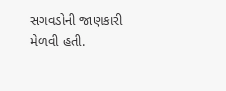સગવડોની જાણકારી મેળવી હતી.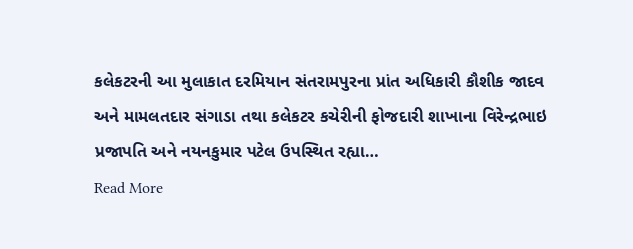કલેકટરની આ મુલાકાત દરમિયાન સંતરામપુરના પ્રાંત અધિકારી કૌશીક જાદવ અને મામલતદાર સંગાડા તથા કલેકટર કચેરીની ફોજદારી શાખાના વિરેન્દ્રભાઇ પ્રજાપતિ અને નયનકુમાર પટેલ ઉપસ્થિત રહ્યા…
Read More